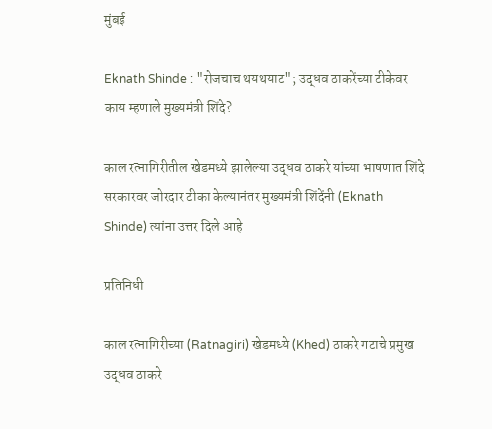मुंबई

Eknath Shinde : "रोजचाच थयथयाट"; उद्धव ठाकरेंच्या टीकेवर काय म्हणाले मुख्यमंत्री शिंदे?

काल रत्नागिरीतील खेडमध्ये झालेल्या उद्धव ठाकरे यांच्या भाषणात शिंदे सरकारवर जोरदार टीका केल्यानंतर मुख्यमंत्री शिंदेंनी (Eknath Shinde) त्यांना उत्तर दिले आहे

प्रतिनिधी

काल रत्नागिरीच्या (Ratnagiri) खेडमध्ये (Khed) ठाकरे गटाचे प्रमुख उद्धव ठाकरे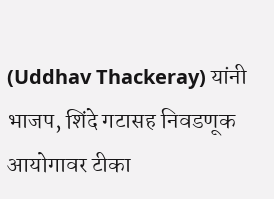(Uddhav Thackeray) यांनी भाजप, शिंदे गटासह निवडणूक आयोगावर टीका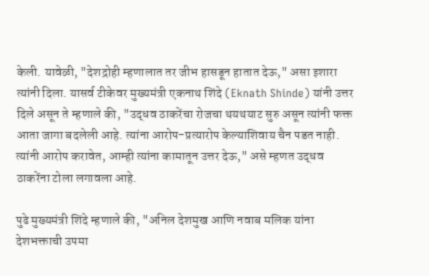केली. यावेळी, "देशद्रोही म्हणालात तर जीभ हासडून हातात देऊ," असा इशारा त्यांनी दिला. यासर्व टीकेवर मुख्यमंत्री एकनाथ शिंदे (Eknath Shinde) यांनी उत्तर दिले असून ते म्हणाले की, "उद्धव ठाकरेंचा रोजचा थयथयाट सुरु असून त्यांनी फक्त आता जागा बदलेली आहे. त्यांना आरोप-प्रत्यारोप केल्याशिवाय चैन पडत नाही. त्यांनी आरोप करावेत, आम्ही त्यांना कामातून उत्तर देऊ," असे म्हणत उद्धव ठाकरेंना टोला लगावला आहे.

पुढे मुख्यमंत्री शिंदे म्हणाले की, "अनिल देशमुख आणि नवाब मलिक यांना देशभक्ताची उपमा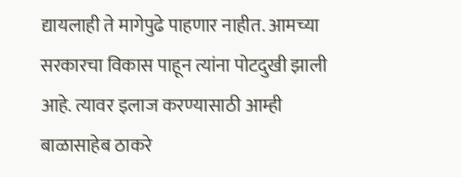द्यायलाही ते मागेपुढे पाहणार नाहीत. आमच्या सरकारचा विकास पाहून त्यांना पोटदुखी झाली आहे. त्यावर इलाज करण्यासाठी आम्ही बाळासाहेब ठाकरे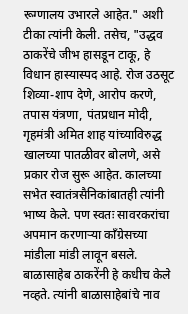रूग्णालय उभारले आहेत." अशी टीका त्यांनी केली. तसेच, "उद्धव ठाकरेंचे जीभ हासडून टाकू, हे विधान हास्यास्पद आहे. रोज उठसूट शिव्या-शाप देणे, आरोप करणे, तपास यंत्रणा, पंतप्रधान मोदी, गृहमंत्री अमित शाह यांच्याविरुद्ध खालच्या पातळीवर बोलणे, असे प्रकार रोज सुरू आहेत. कालच्या सभेत स्वातंत्रसैनिकांबातही त्यांनी भाष्य केले. पण स्वतः सावरकरांचा अपमान करणाऱ्या काँग्रेसच्या मांडीला मांडी लावून बसले. बाळासाहेब ठाकरेंनी हे कधीच केले नव्हते. त्यांनी बाळासाहेबांचे नाव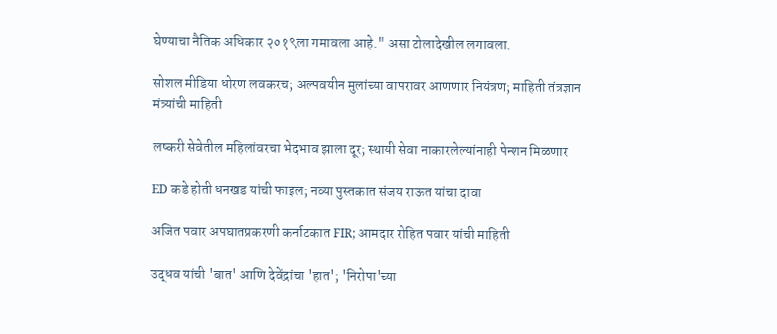घेण्याचा नैतिक अधिकार २०१९ला गमावला आहे." असा टोलादेखील लगावला.

सोशल मीडिया धोरण लवकरच; अल्पवयीन मुलांच्या वापरावर आणणार नियंत्रण; माहिती तंत्रज्ञान मंत्र्यांची माहिती

लष्करी सेवेतील महिलांवरचा भेदभाव झाला दूर; स्थायी सेवा नाकारलेल्यांनाही पेन्शन मिळणार

ED कडे होती धनखड यांची फाइल; नव्या पुस्तकात संजय राऊत यांचा दावा

अजित पवार अपघातप्रकरणी कर्नाटकात FIR; आमदार रोहित पवार यांची माहिती

उद्धव यांची 'बात' आणि देवेंद्रांचा 'हात'; 'निरोपा'च्या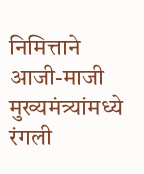निमित्ताने आजी-माजी मुख्यमंत्र्यांमध्ये रंगली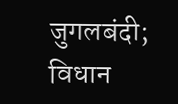जुगलबंदी; विधान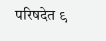परिषदेत ९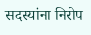सदस्यांना निरोप